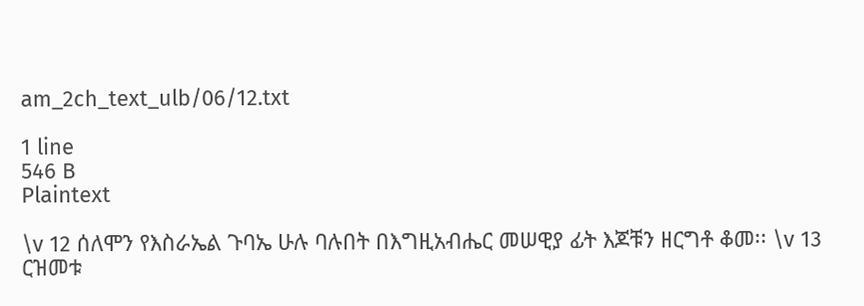am_2ch_text_ulb/06/12.txt

1 line
546 B
Plaintext

\v 12 ሰለሞን የእስራኤል ጉባኤ ሁሉ ባሉበት በእግዚአብሔር መሠዊያ ፊት እጆቹን ዘርግቶ ቆመ፡፡ \v 13 ርዝመቱ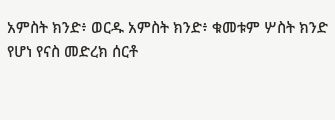አምስት ክንድ፥ ወርዱ አምስት ክንድ፥ ቁመቱም ሦስት ክንድ የሆነ የናስ መድረክ ሰርቶ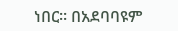ነበር፡፡ በአደባባዩም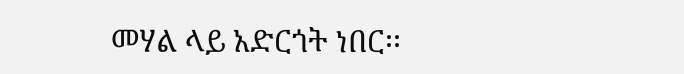መሃል ላይ አድርጎት ነበር፡፡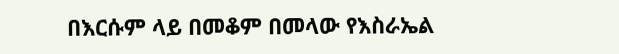በእርሱም ላይ በመቆም በመላው የእስራኤል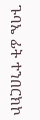ጉባኤ ፊት ተንበርክኮ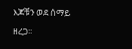እጆቹን ወደ ሰማይ ዘረጋ፡፡